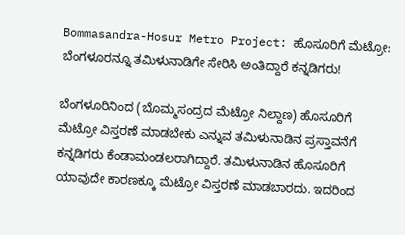Bommasandra-Hosur Metro Project: ಹೊಸೂರಿಗೆ ಮೆಟ್ರೋ: ಬೆಂಗಳೂರನ್ನೂ ತಮಿಳುನಾಡಿಗೇ ಸೇರಿಸಿ ಅಂತಿದ್ದಾರೆ ಕನ್ನಡಿಗರು!

ಬೆಂಗಳೂರಿನಿಂದ (ಬೊಮ್ಮಸಂದ್ರದ ಮೆಟ್ರೋ ನಿಲ್ದಾಣ) ಹೊಸೂರಿಗೆ ಮೆಟ್ರೋ ವಿಸ್ತರಣೆ ಮಾಡಬೇಕು ಎನ್ನುವ ತಮಿಳುನಾಡಿನ ಪ್ರಸ್ತಾವನೆಗೆ ಕನ್ನಡಿಗರು ಕೆಂಡಾಮಂಡಲರಾಗಿದ್ದಾರೆ. ತಮಿಳುನಾಡಿನ ಹೊಸೂರಿಗೆ ಯಾವುದೇ ಕಾರಣಕ್ಕೂ ಮೆಟ್ರೋ ವಿಸ್ತರಣೆ ಮಾಡಬಾರದು. ಇದರಿಂದ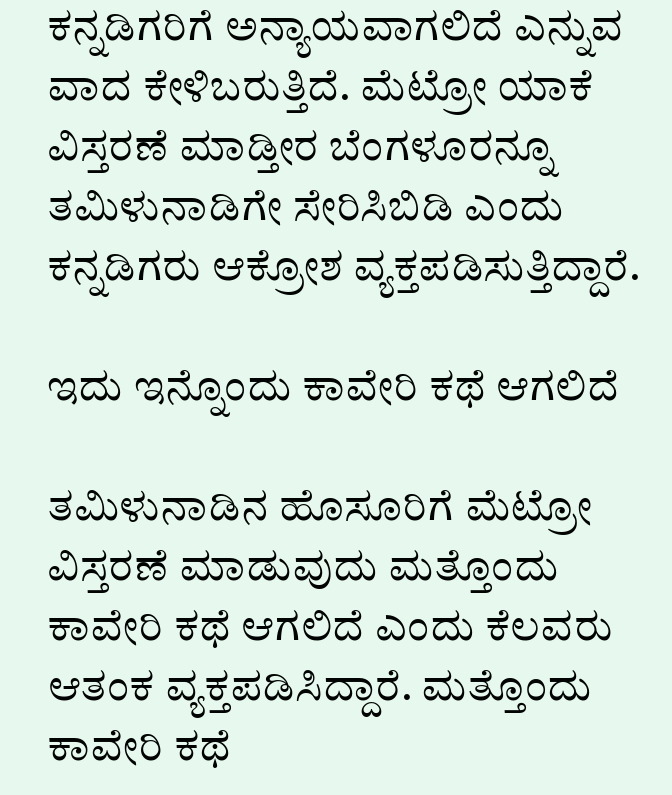ಕನ್ನಡಿಗರಿಗೆ ಅನ್ಯಾಯವಾಗಲಿದೆ ಎನ್ನುವ ವಾದ ಕೇಳಿಬರುತ್ತಿದೆ. ಮೆಟ್ರೋ ಯಾಕೆ ವಿಸ್ತರಣೆ ಮಾಡ್ತೀರ ಬೆಂಗಳೂರನ್ನೂ ತಮಿಳುನಾಡಿಗೇ ಸೇರಿಸಿಬಿಡಿ ಎಂದು‌ ಕನ್ನಡಿಗರು ಆಕ್ರೋಶ ವ್ಯಕ್ತಪಡಿಸುತ್ತಿದ್ದಾರೆ.

ಇದು ಇನ್ನೊಂದು ಕಾವೇರಿ ಕಥೆ ಆಗಲಿದೆ

ತಮಿಳುನಾಡಿನ ಹೊಸೂರಿಗೆ ಮೆಟ್ರೋ ವಿಸ್ತರಣೆ ಮಾಡುವುದು ಮತ್ತೊಂದು ಕಾವೇರಿ ಕಥೆ ಆಗಲಿದೆ ಎಂದು ಕೆಲವರು ಆತಂಕ ವ್ಯಕ್ತಪಡಿಸಿದ್ದಾರೆ‌. ಮತ್ತೊಂದು ಕಾವೇರಿ ಕಥೆ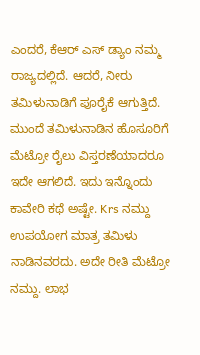ಎಂದರೆ, ಕೆಆರ್ ಎಸ್ ಡ್ಯಾಂ ನಮ್ಮ ರಾಜ್ಯದಲ್ಲಿದೆ. ಆದರೆ, ನೀರು ತಮಿಳುನಾಡಿಗೆ ಪೂರೈಕೆ ಆಗುತ್ತಿದೆ. ಮುಂದೆ ತಮಿಳುನಾಡಿನ ಹೊಸೂರಿಗೆ ಮೆಟ್ರೋ ರೈಲು ವಿಸ್ತರಣೆಯಾದರೂ ಇದೇ ಆಗಲಿದೆ. ಇದು ಇನ್ನೊಂದು ಕಾವೇರಿ ಕಥೆ ಅಷ್ಟೇ. Krs ನಮ್ದು ಉಪಯೋಗ ಮಾತ್ರ ತಮಿಳು ನಾಡಿನವರದು. ಅದೇ ರೀತಿ ಮೆಟ್ರೋ ನಮ್ದು. ಲಾಭ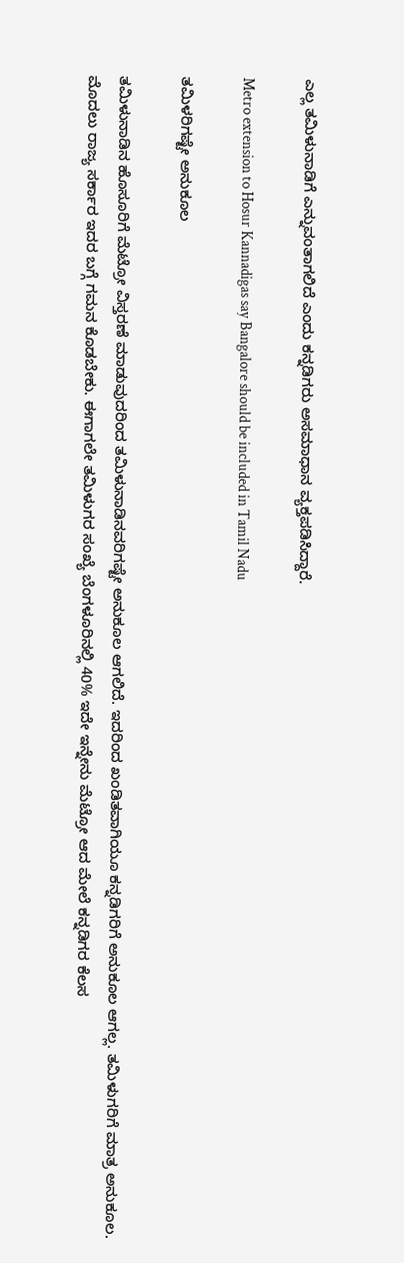ಎಲ್ಲ ತಮಿಳುನಾಡಿಗೆ ಎನ್ನುವಂತಾಗಲಿದೆ ಎಂದು ಕನ್ನಡಿಗರು ಅಸಮಾಧಾನ ವ್ಯಕ್ತಪಡಿಸಿದ್ದಾರೆ.

Metro extension to Hosur Kannadigas say Bangalore should be included in Tamil Nadu

ತಮಿಳರಿಗಷ್ಟೇ ಅನುಕೂಲ

ತಮಿಳುನಾಡಿನ ಹೊಸೂರಿಗೆ ಮೆಟ್ರೋ ವಿಸ್ತರಣೆ ಮಾಡುವುದರಿಂದ ತಮಿಳುನಾಡಿನವರಿಗಷ್ಟೇ ಅನುಕೂಲ‌ ಆಗಲಿದೆ. ಇದರಿಂದ ಖಂಡಿತವಾಗಿಯೂ ಕನ್ನಡಿಗರಿಗೆ ಅನುಕೂಲ ಆಗಲ್ಲ. ತಮಿಳುಗರಿಗೆ ಮಾತ್ರ ಅನುಕೂಲ. ಮೊದಲು ರಾಜ್ಯ ಸರ್ಕಾರ ಇದರ ಬಗ್ಗೆ ಗಮನ ಕೊಡಬೇಕು. ಈಗಾಗಲೇ ತಮಿಳುಗರ ಸಂಖ್ಯೆ ಬೆಂಗಳೂರಿನಲ್ಲಿ 40% ಇದೇ ಇನ್ನೇನು ಮೆಟ್ರೋ ಆದ ಮೇಲೆ ಕನ್ನಡಿಗರ ಕೆಲಸ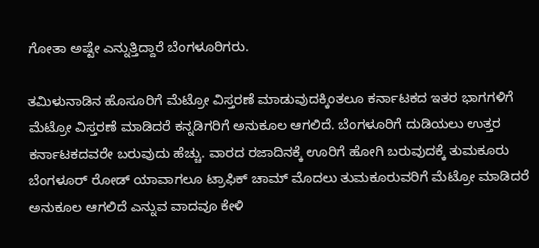ಗೋತಾ ಅಷ್ಟೇ ಎನ್ನುತ್ತಿದ್ದಾರೆ ಬೆಂಗಳೂರಿಗರು‌.

ತಮಿಳುನಾಡಿನ ಹೊಸೂರಿಗೆ ಮೆಟ್ರೋ ವಿಸ್ತರಣೆ ಮಾಡುವುದಕ್ಕಿಂತಲೂ ಕರ್ನಾಟಕದ ಇತರ ಭಾಗಗಳಿಗೆ ಮೆಟ್ರೋ ವಿಸ್ತರಣೆ ಮಾಡಿದರೆ ಕನ್ನಡಿಗರಿಗೆ ಅನುಕೂಲ ಆಗಲಿದೆ. ಬೆಂಗಳೂರಿಗೆ ದುಡಿಯಲು ಉತ್ತರ ಕರ್ನಾಟಕದವರೇ ಬರುವುದು ಹೆಚ್ಚು. ವಾರದ ರಜಾದಿನಕ್ಕೆ ಊರಿಗೆ ಹೋಗಿ ಬರುವುದಕ್ಕೆ ತುಮಕೂರು ಬೆಂಗಳೂರ್ ರೋಡ್ ಯಾವಾಗಲೂ ಟ್ರಾಫಿಕ್ ಚಾಮ್ ಮೊದಲು ತುಮಕೂರುವರಿಗೆ ಮೆಟ್ರೋ ಮಾಡಿದರೆ ಅನುಕೂಲ ಆಗಲಿದೆ ಎನ್ನುವ ವಾದವೂ ಕೇಳಿ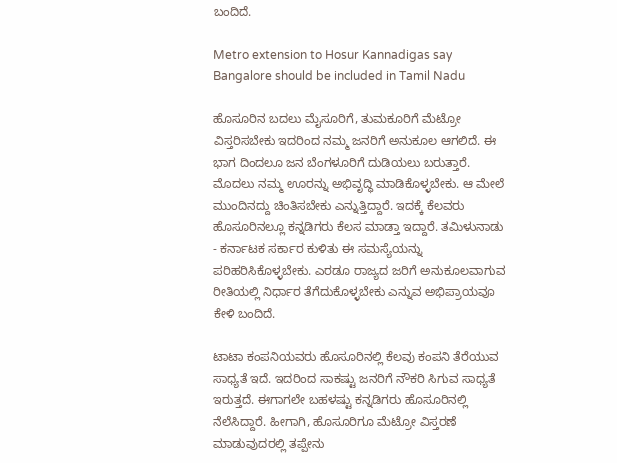ಬಂದಿದೆ.

Metro extension to Hosur Kannadigas say Bangalore should be included in Tamil Nadu

ಹೊಸೂರಿನ ಬದಲು ಮೈಸೂರಿಗೆ, ತುಮಕೂರಿಗೆ ಮೆಟ್ರೋ ವಿಸ್ತರಿಸಬೇಕು ಇದರಿಂದ ನಮ್ಮ ಜನರಿಗೆ ಅನುಕೂಲ ಆಗಲಿದೆ. ಈ ಭಾಗ ದಿಂದಲೂ ಜನ ಬೆಂಗಳೂರಿಗೆ ದುಡಿಯಲು ಬರುತ್ತಾರೆ. ಮೊದಲು ನಮ್ಮ ಊರನ್ನು ಅಭಿವೃದ್ಧಿ ಮಾಡಿಕೊಳ್ಳಬೇಕು. ಆ ಮೇಲೆ ಮುಂದಿನದ್ದು ಚಿಂತಿಸಬೇಕು ಎನ್ನುತ್ತಿದ್ದಾರೆ. ಇದಕ್ಕೆ ಕೆಲವರು‌ ಹೊಸೂರಿನಲ್ಲೂ ಕನ್ನಡಿಗರು ಕೆಲಸ ಮಾಡ್ತಾ ಇದ್ದಾರೆ. ತಮಿಳುನಾಡು - ಕರ್ನಾಟಕ ಸರ್ಕಾರ ಕುಳಿತು ಈ ಸಮಸ್ಯೆಯನ್ನು ಪರಿಹರಿಸಿಕೊಳ್ಳಬೇಕು. ಎರಡೂ ರಾಜ್ಯದ ಜರಿಗೆ ಅನುಕೂಲವಾಗುವ ರೀತಿಯಲ್ಲಿ ನಿರ್ಧಾರ ತೆಗೆದುಕೊಳ್ಳಬೇಕು ಎನ್ನುವ ಅಭಿಪ್ರಾಯವೂ ಕೇಳಿ ಬಂದಿದೆ.

ಟಾಟಾ ಕಂಪನಿಯವರು ಹೊಸೂರಿನಲ್ಲಿ ಕೆಲವು ಕಂಪನಿ ತೆರೆಯುವ ಸಾಧ್ಯತೆ ಇದೆ. ಇದರಿಂದ ಸಾಕಷ್ಟು ಜನರಿಗೆ ನೌಕರಿ ಸಿಗುವ ಸಾಧ್ಯತೆ ಇರುತ್ತದೆ. ಈಗಾಗಲೇ ಬಹಳಷ್ಟು ಕನ್ನಡಿಗರು ಹೊಸೂರಿನಲ್ಲಿ ನೆಲೆಸಿದ್ದಾರೆ. ಹೀಗಾಗಿ, ಹೊಸೂರಿಗೂ ಮೆಟ್ರೋ ವಿಸ್ತರಣೆ ಮಾಡುವುದರಲ್ಲಿ ತಪ್ಪೇನು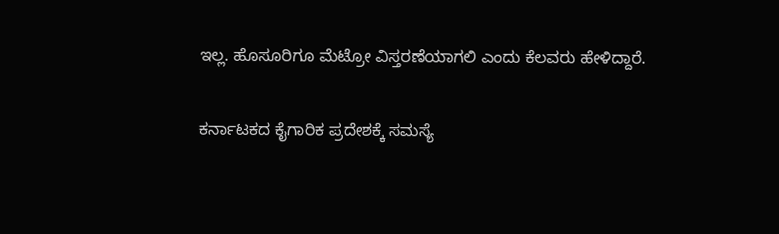ಇಲ್ಲ. ಹೊಸೂರಿಗೂ ಮೆಟ್ರೋ ವಿಸ್ತರಣೆಯಾಗಲಿ ಎಂದು ಕೆಲವರು ಹೇಳಿದ್ದಾರೆ.

ಕರ್ನಾಟಕದ ಕೈಗಾರಿಕ ಪ್ರದೇಶಕ್ಕೆ ಸಮಸ್ಯೆ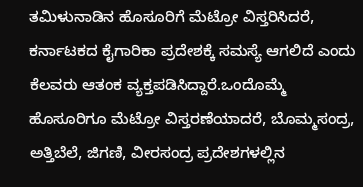ತಮಿಳುನಾಡಿನ ಹೊಸೂರಿಗೆ ಮೆಟ್ರೋ ವಿಸ್ತರಿಸಿದರೆ, ಕರ್ನಾಟಕದ ಕೈಗಾರಿಕಾ ಪ್ರದೇಶಕ್ಕೆ ಸಮಸ್ಯೆ ಆಗಲಿದೆ ಎಂದು ಕೆಲವರು ಆತಂಕ ವ್ಯಕ್ತಪಡಿಸಿದ್ದಾರೆ.ಒಂದೊಮ್ಮೆ ಹೊಸೂರಿಗೂ ಮೆಟ್ರೋ ವಿಸ್ತರಣೆಯಾದರೆ, ಬೊಮ್ಮಸಂದ್ರ, ಅತ್ತಿಬೆಲೆ, ಜಿಗಣಿ, ವೀರಸಂದ್ರ ಪ್ರದೇಶಗಳಲ್ಲಿನ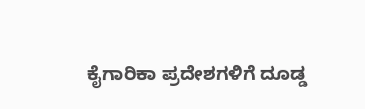ಕೈಗಾರಿಕಾ ಪ್ರದೇಶಗಳಿಗೆ ದೂಡ್ಡ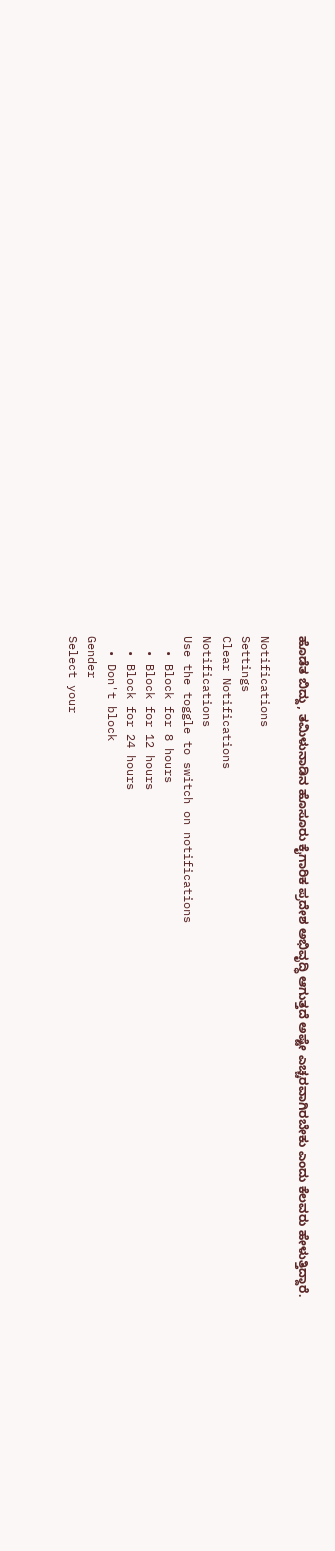ಹೊಡೆತ ಬಿದ್ದು, ತಮಿಳುನಾಡಿನ ಹೊಸೂರು ಕೈಗಾರಿಕ ಪ್ರದೇಶ ಅಭಿವೃದ್ಧಿ ಆಗುತ್ತದೆ ಅಷ್ಟೇ ಎಚ್ಚರವಾಗಿರಬೇಕು‌ ಎಂದು ಕೆಲವರು ಹೇಳುತ್ತಿದ್ದಾರೆ.

Notifications
Settings
Clear Notifications
Notifications
Use the toggle to switch on notifications
  • Block for 8 hours
  • Block for 12 hours
  • Block for 24 hours
  • Don't block
Gender
Select your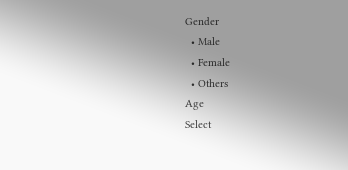Gender
  • Male
  • Female
  • Others
Age
Select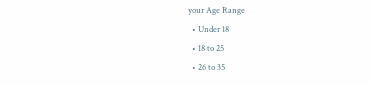your Age Range
  • Under 18
  • 18 to 25
  • 26 to 35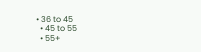• 36 to 45
  • 45 to 55
  • 55+